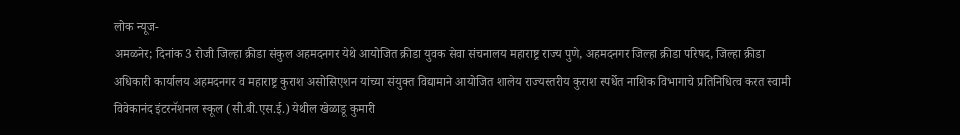लोक न्यूज-
अमळनेर; दिनांक 3 रोजी जिल्हा क्रीडा संकुल अहमदनगर येथे आयोजित क्रीडा युवक सेवा संचनालय महाराष्ट्र राज्य पुणे, अहमदनगर जिल्हा क्रीडा परिषद, जिल्हा क्रीडा अधिकारी कार्यालय अहमदनगर व महाराष्ट्र कुराश असोसिएशन यांच्या संयुक्त विद्यामाने आयोजित शालेय राज्यस्तरीय कुराश स्पर्धेत नाशिक विभागाचे प्रतिनिधित्व करत स्वामी विवेकानंद इंटरनॅशनल स्कूल (सी.बी.एस.ई.) येथील खेळाडू कुमारी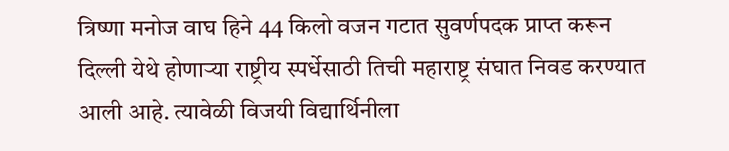त्रिष्णा मनोज वाघ हिने 44 किलो वजन गटात सुवर्णपदक प्राप्त करून दिल्ली येथे होणाऱ्या राष्ट्रीय स्पर्धेसाठी तिची महाराष्ट्र संघात निवड करण्यात आली आहे. त्यावेळी विजयी विद्यार्थिनीला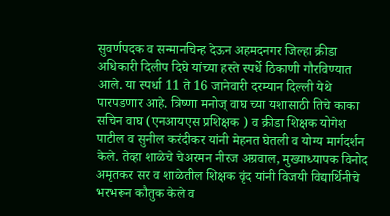सुवर्णपदक व सन्मानचिन्ह देऊन अहमदनगर जिल्हा क्रीडा अधिकारी दिलीप दिघे यांच्या हस्ते स्पर्धे ठिकाणी गौरविण्यात आले. या स्पर्धा 11 ते 16 जानेवारी दरम्यान दिल्ली येथे पारपडणार आहे. त्रिष्णा मनोज् वाघ च्या यशासाठी तिचे काका सचिन वाघ (एनआयएस प्रशिक्षक ) व क्रीडा शिक्षक योगेश पाटील व सुनील करंदीकर यांनी मेहनत घेतली व योग्य मार्गदर्शन केले. तेव्हा शाळेचे चेअरमन नीरज अग्रवाल, मुख्याध्यापक विनोद अमृतकर सर व शाळेतील शिक्षक वृंद यांनी विजयी विद्यार्थिनीचे भरभरून कौतुक केले व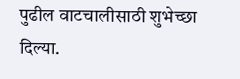पुढील वाटचालीसाठी शुभेच्छा दिल्या.